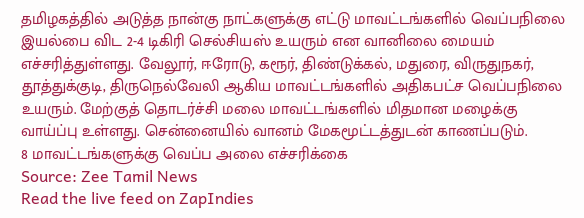தமிழகத்தில் அடுத்த நான்கு நாட்களுக்கு எட்டு மாவட்டங்களில் வெப்பநிலை இயல்பை விட 2-4 டிகிரி செல்சியஸ் உயரும் என வானிலை மையம் எச்சரித்துள்ளது. வேலூர், ஈரோடு, கரூர், திண்டுக்கல், மதுரை, விருதுநகர், தூத்துக்குடி, திருநெல்வேலி ஆகிய மாவட்டங்களில் அதிகபட்ச வெப்பநிலை உயரும். மேற்குத் தொடர்ச்சி மலை மாவட்டங்களில் மிதமான மழைக்கு வாய்ப்பு உள்ளது. சென்னையில் வானம் மேகமூட்டத்துடன் காணப்படும்.
8 மாவட்டங்களுக்கு வெப்ப அலை எச்சரிக்கை
Source: Zee Tamil News
Read the live feed on ZapIndies